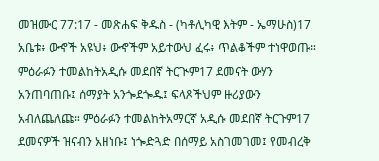መዝሙር 77:17 - መጽሐፍ ቅዱስ - (ካቶሊካዊ እትም - ኤማሁስ)17 አቤቱ፥ ውኆች አዩህ፥ ውኆችም አይተውህ ፈሩ፥ ጥልቆችም ተነዋወጡ። ምዕራፉን ተመልከትአዲሱ መደበኛ ትርጒም17 ደመናት ውሃን አንጠባጠቡ፤ ሰማያት አንጐደጐዱ፤ ፍላጾችህም ዙሪያውን አብለጨለጩ። ምዕራፉን ተመልከትአማርኛ አዲሱ መደበኛ ትርጉም17 ደመናዎች ዝናብን አዘነቡ፤ ነጐድጓድ በሰማይ አስገመገመ፤ የመብረቅ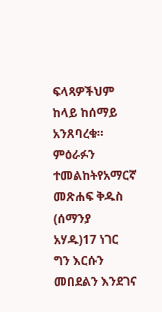ፍላጻዎችህም ከላይ ከሰማይ አንጸባረቁ። ምዕራፉን ተመልከትየአማርኛ መጽሐፍ ቅዱስ (ሰማንያ አሃዱ)17 ነገር ግን እርሱን መበደልን እንደገና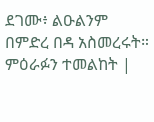ደገሙ፥ ልዑልንም በምድረ በዳ አስመረሩት። ምዕራፉን ተመልከት |